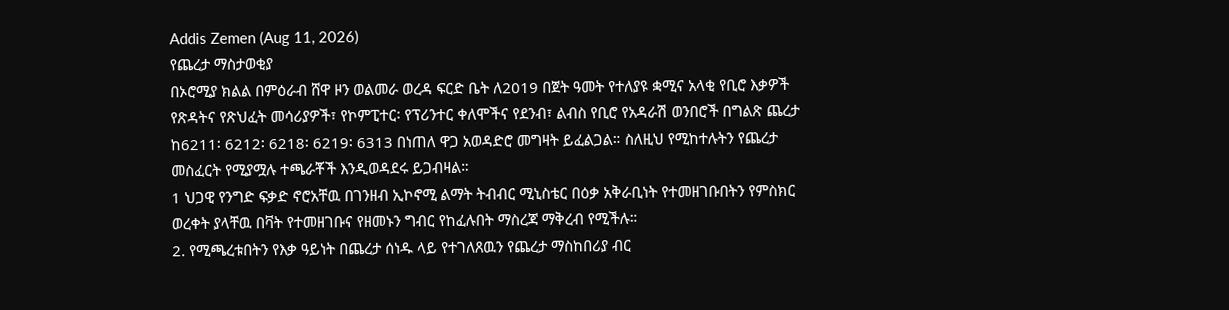Addis Zemen (Aug 11, 2026)
የጨረታ ማስታወቂያ
በኦሮሚያ ክልል በምዕራብ ሸዋ ዞን ወልመራ ወረዳ ፍርድ ቤት ለ2019 በጀት ዓመት የተለያዩ ቋሚና አላቂ የቢሮ እቃዎች የጽዳትና የጽህፈት መሳሪያዎች፣ የኮምፒተር፡ የፕሪንተር ቀለሞችና የደንብ፣ ልብስ የቢሮ የአዳራሽ ወንበሮች በግልጽ ጨረታ ከ6211፡ 6212፡ 6218፡ 6219፡ 6313 በነጠለ ዋጋ አወዳድሮ መግዛት ይፈልጋል። ስለዚህ የሚከተሉትን የጨረታ መስፈርት የሚያሟሉ ተጫራቾች እንዲወዳደሩ ይጋብዛል።
1 ህጋዊ የንግድ ፍቃድ ኖሮአቸዉ በገንዘብ ኢኮኖሚ ልማት ትብብር ሚኒስቴር በዕቃ አቅራቢነት የተመዘገቡበትን የምስክር ወረቀት ያላቸዉ በቫት የተመዘገቡና የዘመኑን ግብር የከፈሉበት ማስረጃ ማቅረብ የሚችሉ።
2. የሚጫረቱበትን የእቃ ዓይነት በጨረታ ሰነዱ ላይ የተገለጸዉን የጨረታ ማስከበሪያ ብር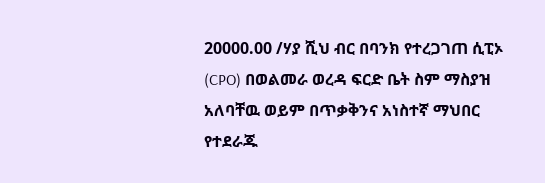20000.00 /ሃያ ሺህ ብር በባንክ የተረጋገጠ ሲፒኦ (CPO) በወልመራ ወረዳ ፍርድ ቤት ስም ማስያዝ አለባቸዉ ወይም በጥቃቅንና አነስተኛ ማህበር የተደራጁ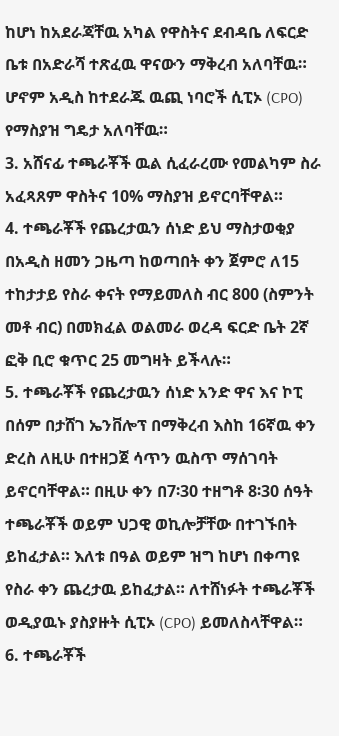ከሆነ ከአደራጃቸዉ አካል የዋስትና ደብዳቤ ለፍርድ ቤቱ በአድራሻ ተጽፈዉ ዋናውን ማቅረብ አለባቸዉ። ሆኖም አዲስ ከተደራጁ ዉጪ ነባሮች ሲፒኦ (CPO) የማስያዝ ግዴታ አለባቸዉ።
3. አሸናፊ ተጫራቾች ዉል ሲፈራረሙ የመልካም ስራ አፈጻጸም ዋስትና 10% ማስያዝ ይኖርባቸዋል።
4. ተጫራቾች የጨረታዉን ሰነድ ይህ ማስታወቂያ በአዲስ ዘመን ጋዜጣ ከወጣበት ቀን ጀምሮ ለ15 ተከታታይ የስራ ቀናት የማይመለስ ብር 800 (ስምንት መቶ ብር) በመክፈል ወልመራ ወረዳ ፍርድ ቤት 2ኛ ፎቅ ቢሮ ቁጥር 25 መግዛት ይችላሉ።
5. ተጫራቾች የጨረታዉን ሰነድ አንድ ዋና እና ኮፒ በሰም በታሸገ ኤንቨሎፕ በማቅረብ እስከ 16ኛዉ ቀን ድረስ ለዚሁ በተዘጋጀ ሳጥን ዉስጥ ማሰገባት ይኖርባቸዋል። በዚሁ ቀን በ7፡30 ተዘግቶ 8፡30 ሰዓት ተጫራቾች ወይም ህጋዊ ወኪሎቻቸው በተገኙበት ይከፈታል። እለቱ በዓል ወይም ዝግ ከሆነ በቀጣዩ የስራ ቀን ጨረታዉ ይከፈታል። ለተሸነፉት ተጫራቾች ወዲያዉኑ ያስያዙት ሲፒኦ (CPO) ይመለስላቸዋል።
6. ተጫራቾች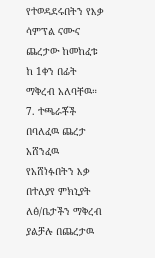የተወዳደሩበትን የእቃ ሳምፕል ናሙና ጨረታው ከመከፈቱ ከ 1ቀን በፊት ማቅረብ አለባቸዉ።
7. ተጫራቾች በባለፈዉ ጨረታ አሸንፈዉ የአሸነፉበትን እቃ በተለያየ ምክኒያት ለፅ/ቤታችን ማቅረብ ያልቻሉ በጨረታዉ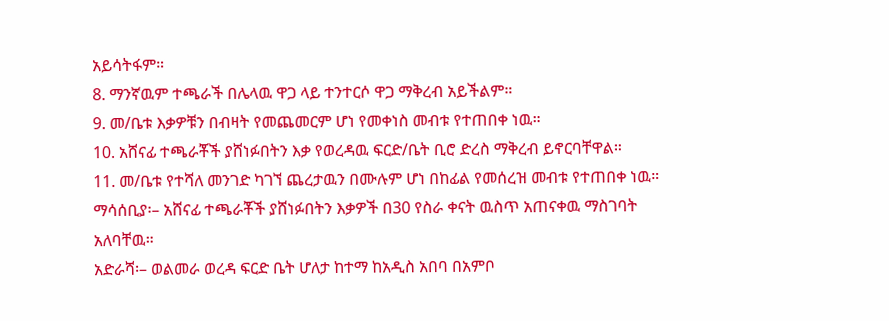አይሳትፋም።
8. ማንኛዉም ተጫራች በሌላዉ ዋጋ ላይ ተንተርሶ ዋጋ ማቅረብ አይችልም።
9. መ/ቤቱ እቃዎቹን በብዛት የመጨመርም ሆነ የመቀነስ መብቱ የተጠበቀ ነዉ።
10. አሸናፊ ተጫራቾች ያሸነፉበትን እቃ የወረዳዉ ፍርድ/ቤት ቢሮ ድረስ ማቅረብ ይኖርባቸዋል።
11. መ/ቤቱ የተሻለ መንገድ ካገኘ ጨረታዉን በሙሉም ሆነ በከፊል የመሰረዝ መብቱ የተጠበቀ ነዉ።
ማሳሰቢያ፡– አሸናፊ ተጫራቾች ያሸነፉበትን እቃዎች በ30 የስራ ቀናት ዉስጥ አጠናቀዉ ማስገባት አለባቸዉ።
አድራሻ፡– ወልመራ ወረዳ ፍርድ ቤት ሆለታ ከተማ ከአዲስ አበባ በአምቦ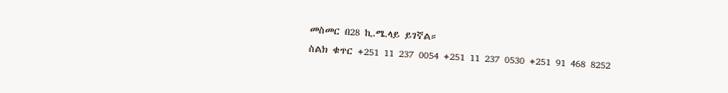መስመር በ28 ኪ.ሜ.ላይ ይገኛል።
ስልክ ቁጥር +251 11 237 0054 +251 11 237 0530 +251 91 468 8252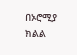በኦሮሚያ ክልል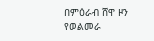በምዕራብ ሸዋ ዞን
የወልመራ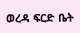ወረዳ ፍርድ ቤት